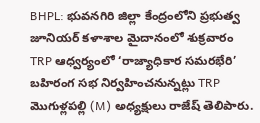BHPL: భువనగిరి జిల్లా కేంద్రంలోని ప్రభుత్వ జూనియర్ కళాశాల మైదానంలో శుక్రవారం TRP ఆధ్వర్యంలో ‘రాజ్యాధికార సమరభేరి’ బహిరంగ సభ నిర్వహించనున్నట్లు TRP మొగుళ్లపల్లి (M) అధ్యక్షులు రాజేష్ తెలిపారు.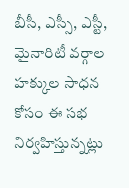బీసీ, ఎస్సీ, ఎస్టీ, మైనారిటీ వర్గాల హక్కుల సాధన కోసం ఈ సభ నిర్వహిస్తున్నట్లు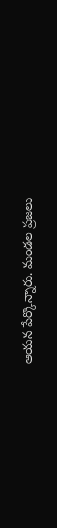ఆయన పేర్కొన్నారు. మండల ప్రజలు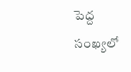పెద్ద సంఖ్యలో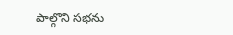పాల్గొని సభను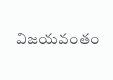విజయవంతం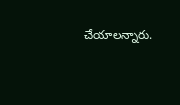చేయాలన్నారు.